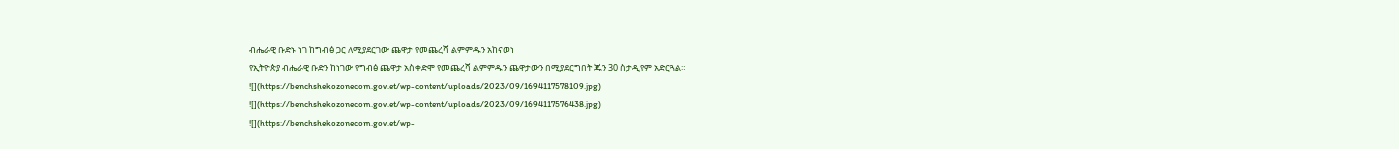ብሔራዊ ቡድኑ ነገ ከግብፅ ጋር ለሚያደርገው ጨዋታ የመጨረሻ ልምምዱን አከናወነ
የኢትዮጵያ ብሔራዊ ቡድን ከነገው የግብፅ ጨዋታ አስቀድሞ የመጨረሻ ልምምዱን ጨዋታውን በሚያደርግበት ጁን 30 ስታዲየም አድርጓል።
![](https://benchshekozonecom.gov.et/wp-content/uploads/2023/09/1694117578109.jpg)
![](https://benchshekozonecom.gov.et/wp-content/uploads/2023/09/1694117576438.jpg)
![](https://benchshekozonecom.gov.et/wp-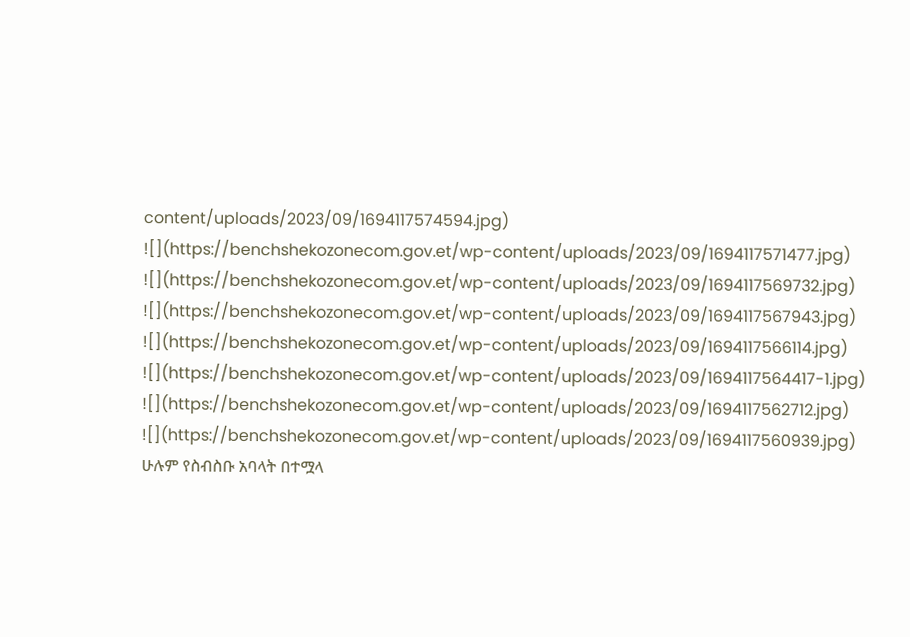content/uploads/2023/09/1694117574594.jpg)
![](https://benchshekozonecom.gov.et/wp-content/uploads/2023/09/1694117571477.jpg)
![](https://benchshekozonecom.gov.et/wp-content/uploads/2023/09/1694117569732.jpg)
![](https://benchshekozonecom.gov.et/wp-content/uploads/2023/09/1694117567943.jpg)
![](https://benchshekozonecom.gov.et/wp-content/uploads/2023/09/1694117566114.jpg)
![](https://benchshekozonecom.gov.et/wp-content/uploads/2023/09/1694117564417-1.jpg)
![](https://benchshekozonecom.gov.et/wp-content/uploads/2023/09/1694117562712.jpg)
![](https://benchshekozonecom.gov.et/wp-content/uploads/2023/09/1694117560939.jpg)
ሁሉም የስብስቡ አባላት በተሟላ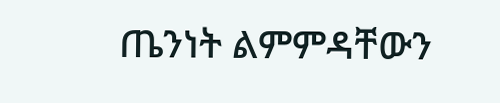ጤንነት ልምምዳቸውን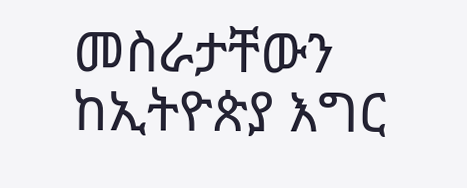መስራታቸውን ከኢትዮጵያ እግር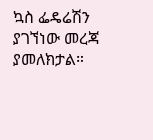ኳስ ፌዴሬሽን ያገኘነው መረጃ ያመለክታል።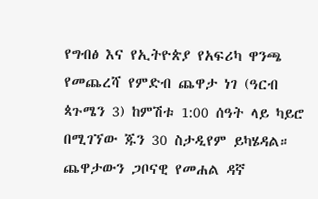የግብፅ እና የኢትዮጵያ የአፍሪካ ዋንጫ የመጨረሻ የምድብ ጨዋታ ነገ (ዓርብ ጳጉሜን 3) ከምሽቱ 1:00 ሰዓት ላይ ካይሮ በሚገኘው ጁን 30 ስታዲየም ይካሄዳል።
ጨዋታውን ጋቦናዊ የመሐል ዳኛ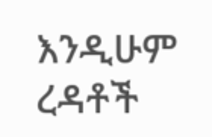እንዲሁም ረዳቶች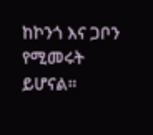ከኮንጎ እና ጋቦን የሚመሩት ይሆናል።